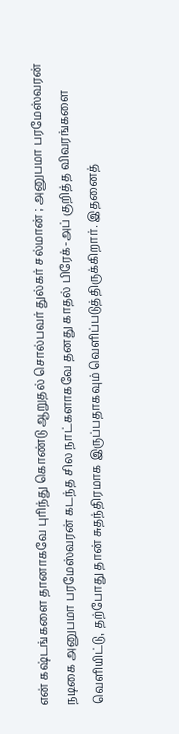என் கஷ்டங்களை தானாகவே புரிந்து கொண்டு ஆறுதல் சொல்பவர் துல்கர் சல்மான் ; அனுபமா பரமேஸ்வரன்
நடிகை அனுபமா பரமேஸ்வரன் கடந்த சில நாட்களாகவே தனது காதல் பிரேக்-அப் குறித்த விவரங்களை வெளியிட்டு, தற்போது தான் சுதந்திரமாக இருப்பதாகவும் வெளிப்படுத்திருக்கிறார். இதனைத்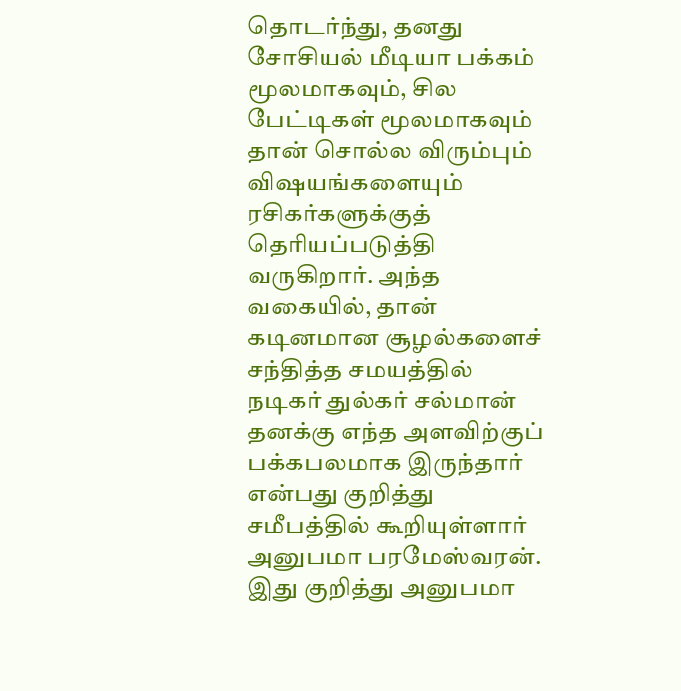தொடர்ந்து, தனது சோசியல் மீடியா பக்கம் மூலமாகவும், சில பேட்டிகள் மூலமாகவும் தான் சொல்ல விரும்பும் விஷயங்களையும் ரசிகர்களுக்குத் தெரியப்படுத்தி வருகிறார். அந்த வகையில், தான் கடினமான சூழல்களைச் சந்தித்த சமயத்தில் நடிகர் துல்கர் சல்மான் தனக்கு எந்த அளவிற்குப் பக்கபலமாக இருந்தார் என்பது குறித்து சமீபத்தில் கூறியுள்ளார் அனுபமா பரமேஸ்வரன்.
இது குறித்து அனுபமா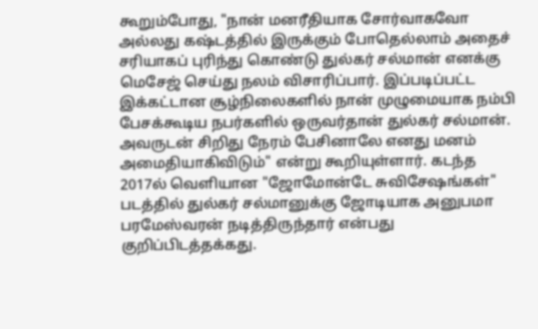கூறும்போது, "நான் மனரீதியாக சோர்வாகவோ அல்லது கஷ்டத்தில் இருக்கும் போதெல்லாம் அதைச் சரியாகப் புரிந்து கொண்டு துல்கர் சல்மான் எனக்கு மெசேஜ் செய்து நலம் விசாரிப்பார். இப்படிப்பட்ட இக்கட்டான சூழ்நிலைகளில் நான் முழுமையாக நம்பி பேசக்கூடிய நபர்களில் ஒருவர்தான் துல்கர் சல்மான். அவருடன் சிறிது நேரம் பேசினாலே எனது மனம் அமைதியாகிவிடும்" என்று கூறியுள்ளார். கடந்த 2017ல் வெளியான "ஜோமோன்டே சுவிசேஷங்கள்" படத்தில் துல்கர் சல்மானுக்கு ஜோடியாக அனுபமா பரமேஸ்வரன் நடித்திருந்தார் என்பது குறிப்பிடத்தக்கது.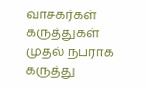வாசகர்கள் கருத்துகள்
முதல் நபராக கருத்து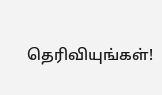தெரிவியுங்கள்!